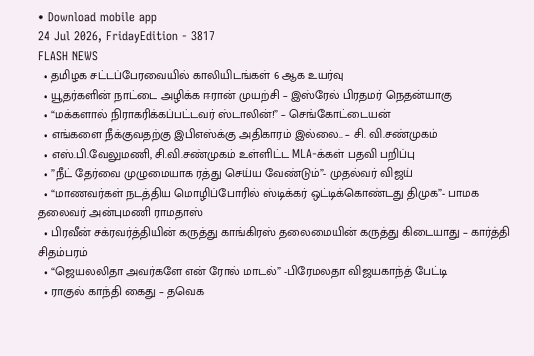• Download mobile app
24 Jul 2026, FridayEdition - 3817
FLASH NEWS
  • தமிழக சட்டப்பேரவையில் காலியிடங்கள் 6 ஆக உயர்வு
  • யூதர்களின் நாட்டை அழிக்க ஈரான் முயற்சி – இஸ்ரேல் பிரதமர் நெதன்யாகு
  • “மக்களால் நிராகரிக்கப்பட்டவர் ஸ்டாலின்!” – செங்கோட்டையன்
  • எங்களை நீக்குவதற்கு இபிஎஸ்க்கு அதிகாரம் இல்லை.. – சி. வி.சண்முகம்
  • எஸ்.பி.வேலுமணி, சி.வி.சண்முகம் உள்ளிட்ட MLA-க்கள் பதவி பறிப்பு
  • ”நீட் தேர்வை முழுமையாக ரத்து செய்ய வேண்டும்”- முதல்வர் விஜய்
  • “மாணவர்கள் நடத்திய மொழிப்போரில் ஸ்டிக்கர் ஒட்டிக்கொண்டது திமுக”- பாமக தலைவர் அன்புமணி ராமதாஸ்
  • பிரவீன் சக்ரவர்த்தியின் கருத்து காங்கிரஸ் தலைமையின் கருத்து கிடையாது – கார்த்தி சிதம்பரம்
  • “ஜெயலலிதா அவர்களே என் ரோல் மாடல்” -பிரேமலதா விஜயகாந்த் பேட்டி
  • ராகுல் காந்தி கைது – தவெக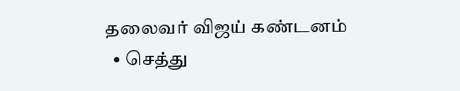தலைவர் விஜய் கண்டனம்
  • செத்து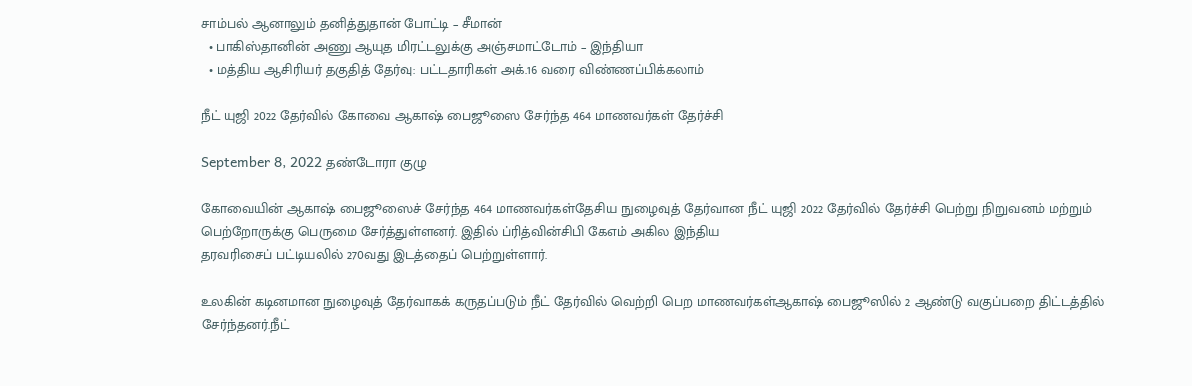சாம்பல் ஆனாலும் தனித்துதான் போட்டி – சீமான்
  • பாகிஸ்தானின் அணு ஆயுத மிரட்டலுக்கு அஞ்சமாட்டோம் – இந்தியா
  • மத்திய ஆசிரியர் தகுதித் தேர்வு: பட்டதாரிகள் அக்.16 வரை விண்ணப்பிக்கலாம்

நீட் யுஜி 2022 தேர்வில் கோவை ஆகாஷ் பைஜூஸை சேர்ந்த 464 மாணவர்கள் தேர்ச்சி

September 8, 2022 தண்டோரா குழு

கோவையின் ஆகாஷ் பைஜூஸைச் சேர்ந்த 464 மாணவர்கள்தேசிய நுழைவுத் தேர்வான நீட் யுஜி 2022 தேர்வில் தேர்ச்சி பெற்று நிறுவனம் மற்றும்
பெற்றோருக்கு பெருமை சேர்த்துள்ளனர். இதில் ப்ரித்வின்சிபி கேஎம் அகில இந்திய
தரவரிசைப் பட்டியலில் 270வது இடத்தைப் பெற்றுள்ளார்.

உலகின் கடினமான நுழைவுத் தேர்வாகக் கருதப்படும் நீட் தேர்வில் வெற்றி பெற மாணவர்கள்ஆகாஷ் பைஜூஸில் 2 ஆண்டு வகுப்பறை திட்டத்தில் சேர்ந்தனர்.நீட்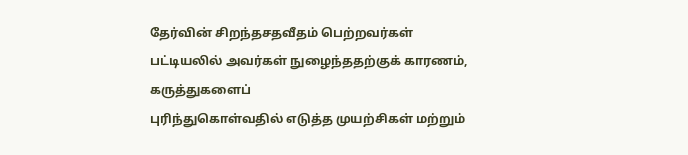தேர்வின் சிறந்தசதவீதம் பெற்றவர்கள் பட்டியலில் அவர்கள் நுழைந்ததற்குக் காரணம், கருத்துகளைப்
புரிந்துகொள்வதில் எடுத்த முயற்சிகள் மற்றும்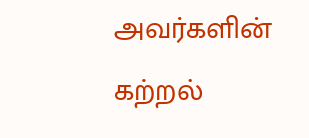அவர்களின் கற்றல்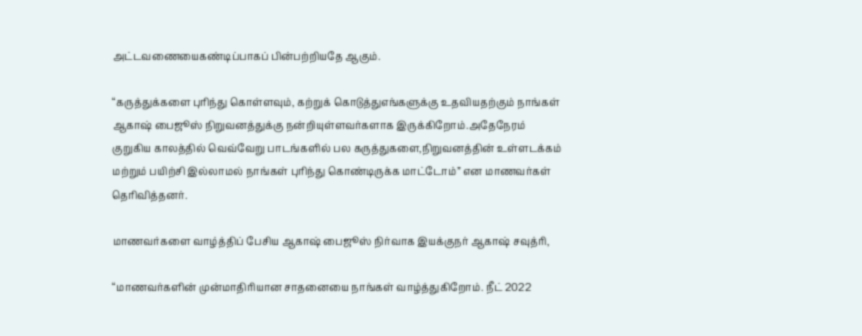அட்டவணையைகண்டிப்பாகப் பின்பற்றியதே ஆகும்.

“கருத்துக்களை புரிந்து கொள்ளவும், கற்றுக் கொடுத்துஎங்களுக்கு உதவியதற்கும் நாங்கள் ஆகாஷ் பைஜூஸ் நிறுவனத்துக்கு நன்றியுள்ளவர்களாக இருக்கிறோம்.அதேநேரம் குறுகிய காலத்தில் வெவ்வேறு பாடங்களில் பல கருத்துகளை,நிறுவனத்தின் உள்ளடக்கம் மற்றும் பயிற்சி இல்லாமல் நாங்கள் புரிந்து கொண்டிருக்க மாட்டோம்” என மாணவர்கள் தெரிவித்தனர்.

மாணவர்களை வாழ்த்திப் பேசிய ஆகாஷ் பைஜூஸ் நிர்வாக இயக்குநர் ஆகாஷ் சவுத்ரி,

“மாணவர்களின் முன்மாதிரியான சாதனையை நாங்கள் வாழ்த்துகிறோம். நீட் 2022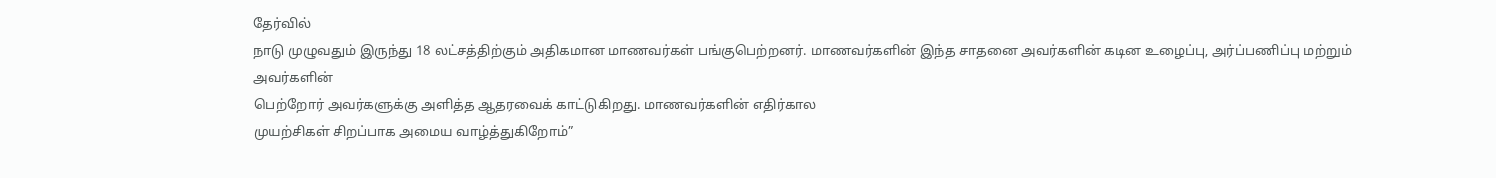தேர்வில்
நாடு முழுவதும் இருந்து 18 லட்சத்திற்கும் அதிகமான மாணவர்கள் பங்குபெற்றனர். மாணவர்களின் இந்த சாதனை அவர்களின் கடின உழைப்பு, அர்ப்பணிப்பு மற்றும் அவர்களின்
பெற்றோர் அவர்களுக்கு அளித்த ஆதரவைக் காட்டுகிறது. மாணவர்களின் எதிர்கால
முயற்சிகள் சிறப்பாக அமைய வாழ்த்துகிறோம்”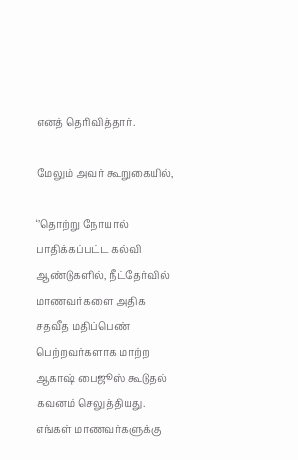எனத் தெரிவித்தார்.

மேலும் அவர் கூறுகையில்,

‘’தொற்று நோயால் பாதிக்கப்பட்ட கல்வி ஆண்டுகளில், நீட்தேர்வில் மாணவர்களை அதிக சதவீத மதிப்பெண் பெற்றவர்களாக மாற்ற ஆகாஷ் பைஜூஸ் கூடுதல் கவனம் செலுத்தியது. எங்கள் மாணவர்களுக்கு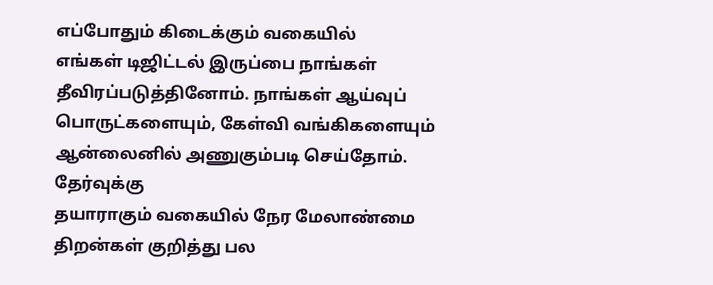எப்போதும் கிடைக்கும் வகையில்
எங்கள் டிஜிட்டல் இருப்பை நாங்கள் தீவிரப்படுத்தினோம். நாங்கள் ஆய்வுப்
பொருட்களையும், கேள்வி வங்கிகளையும் ஆன்லைனில் அணுகும்படி செய்தோம். தேர்வுக்கு
தயாராகும் வகையில் நேர மேலாண்மை திறன்கள் குறித்து பல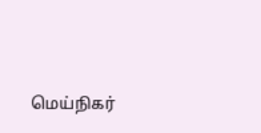மெய்நிகர்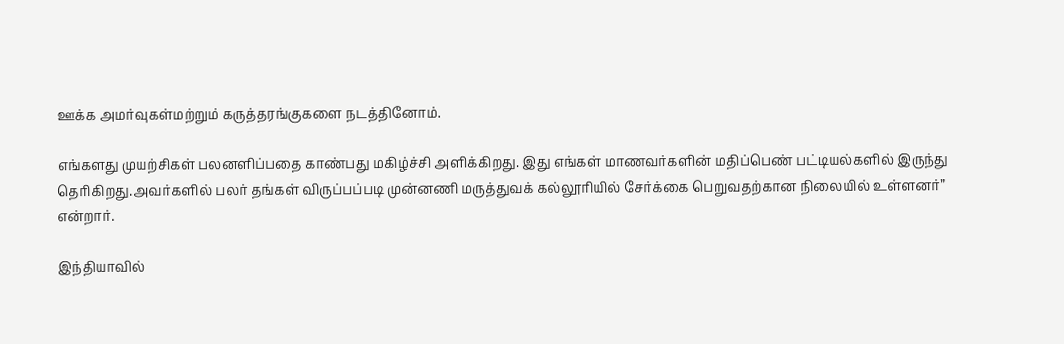ஊக்க அமர்வுகள்மற்றும் கருத்தரங்குகளை நடத்தினோம்.

எங்களது முயற்சிகள் பலனளிப்பதை காண்பது மகிழ்ச்சி அளிக்கிறது. இது எங்கள் மாணவர்களின் மதிப்பெண் பட்டியல்களில் இருந்து தெரிகிறது.அவர்களில் பலர் தங்கள் விருப்பப்படி முன்னணி மருத்துவக் கல்லூரியில் சேர்க்கை பெறுவதற்கான நிலையில் உள்ளனர்” என்றார்.

இந்தியாவில்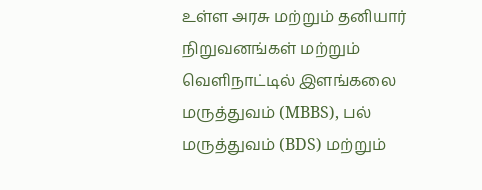உள்ள அரசு மற்றும் தனியார் நிறுவனங்கள் மற்றும் வெளிநாட்டில் இளங்கலை மருத்துவம் (MBBS), பல் மருத்துவம் (BDS) மற்றும்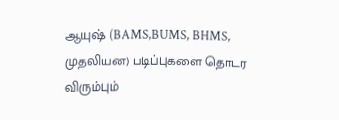ஆயுஷ் (BAMS,BUMS, BHMS, முதலியன) படிப்புகளை தொடர விரும்பும்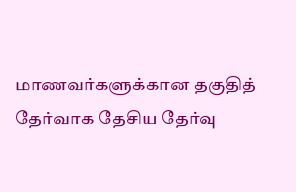மாணவர்களுக்கான தகுதித்
தேர்வாக தேசிய தேர்வு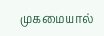முகமையால்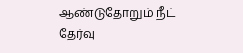ஆண்டுதோறும் நீட் தேர்வு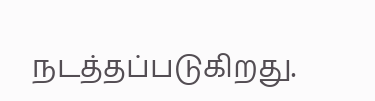நடத்தப்படுகிறது.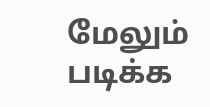மேலும் படிக்க